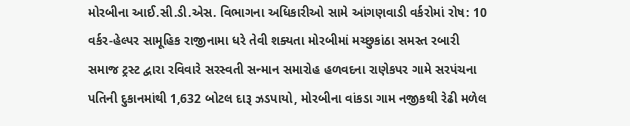મોરબીના આઈ.સી.ડી.એસ. વિભાગના અધિકારીઓ સામે આંગણવાડી વર્કરોમાં રોષ: 10 વર્કર-હેલ્પર સામૂહિક રાજીનામા ધરે તેવી શક્યતા મોરબીમાં મચ્છુકાંઠા સમસ્ત રબારી સમાજ ટ્રસ્ટ દ્વારા રવિવારે સરસ્વતી સન્માન સમારોહ હળવદના રાણેકપર ગામે સરપંચના પતિની દુકાનમાંથી 1,632 બોટલ દારૂ ઝડપાયો, મોરબીના વાંકડા ગામ નજીકથી રેઢી મળેલ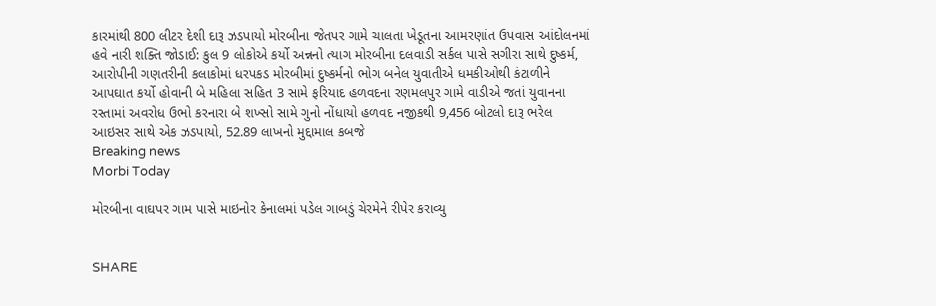કારમાંથી 800 લીટર દેશી દારૂ ઝડપાયો મોરબીના જેતપર ગામે ચાલતા ખેડૂતના આમરણાંત ઉપવાસ આંદોલનમાં હવે નારી શક્તિ જોડાઈ: કુલ 9 લોકોએ કર્યો અન્નનો ત્યાગ મોરબીના દલવાડી સર્કલ પાસે સગીરા સાથે દુષ્કર્મ, આરોપીની ગણતરીની કલાકોમાં ધરપકડ મોરબીમાં દુષ્કર્મનો ભોગ બનેલ યુવાતીએ ધમકીઓથી કંટાળીને આપઘાત કર્યો હોવાની બે મહિલા સહિત 3 સામે ફરિયાદ હળવદના રણમલપુર ગામે વાડીએ જતાં યુવાનના રસ્તામાં અવરોધ ઉભો કરનારા બે શખ્સો સામે ગુનો નોંધાયો હળવદ નજીકથી 9,456 બોટલો દારૂ ભરેલ આઇસર સાથે એક ઝડપાયો, 52.89 લાખનો મુદ્દામાલ કબજે
Breaking news
Morbi Today

મોરબીના વાઘપર ગામ પાસે માઇનોર કેનાલમાં પડેલ ગાબડું ચેરમેને રીપેર કરાવ્યુ


SHARE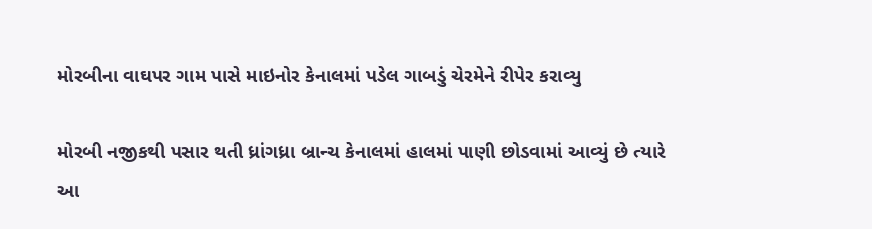મોરબીના વાઘપર ગામ પાસે માઇનોર કેનાલમાં પડેલ ગાબડું ચેરમેને રીપેર કરાવ્યુ

મોરબી નજીકથી પસાર થતી ધ્રાંગધ્રા બ્રાન્ચ કેનાલમાં હાલમાં પાણી છોડવામાં આવ્યું છે ત્યારે આ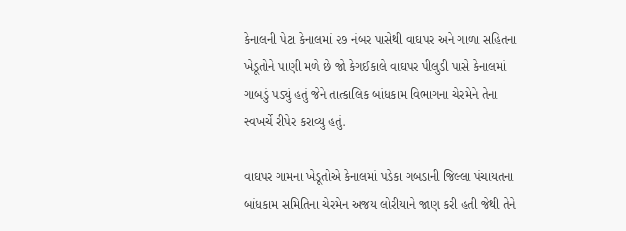કેનાલની પેટા કેનાલમાં ૨૭ નંબર પાસેથી વાઘપર અને ગાળા સહિતના ખેડૂતોને પાણી મળે છે જો કેગઈકાલે વાઘપર પીલુડી પાસે કેનાલમાં ગાબડું પડ્યું હતું જેને તાત્કાલિક બાંધકામ વિભાગના ચેરમેને તેના સ્વખર્ચે રીપેર કરાવ્યુ હતું.

વાઘપર ગામના ખેડૂતોએ કેનાલમાં પડેકા ગબડાની જિલ્લા પંચાયતના બાંધકામ સમિતિના ચેરમેન અજય લોરીયાને જાણ કરી હતી જેથી તેને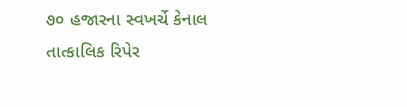૭૦ હજારના સ્વખર્ચે કેનાલ તાત્કાલિક રિપેર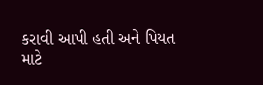કરાવી આપી હતી અને પિયત માટે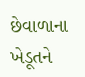છેવાળાના ખેડૂતને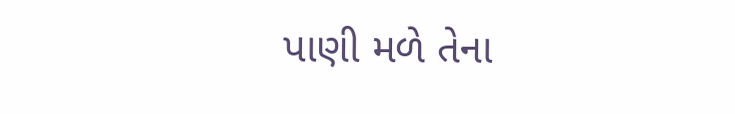પાણી મળે તેના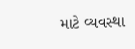માટે વ્યવસ્થા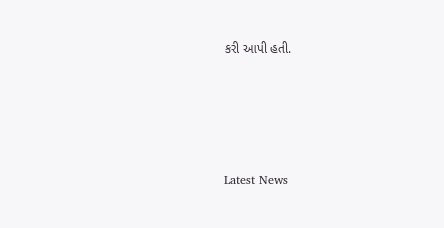કરી આપી હતી.






Latest News